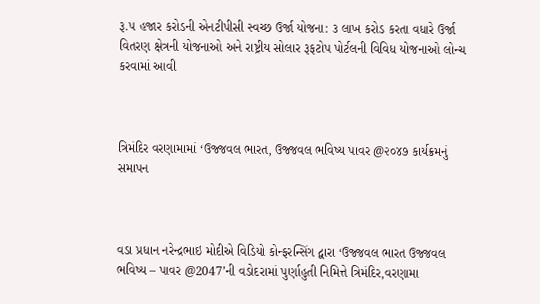રૂ.૫ હજાર કરોડની એનટીપીસી સ્વચ્છ ઉર્જા યોજના: ૩ લાખ કરોડ કરતા વધારે ઉર્જા વિતરણ ક્ષેત્રની યોજનાઓ અને રાષ્ટ્રીય સોલાર રૂફટોપ પોર્ટલની વિવિધ યોજનાઓ લોન્ચ કરવામાં આવી



ત્રિમંદિર વરણામામાં ‘ઉજ્જવલ ભારત, ઉજ્જવલ ભવિષ્ય પાવર @૨૦૪૭ કાર્યક્રમનું સમાપન



વડા પ્રધાન નરેન્દ્રભાઇ મોદીએ વિડિયો કોન્ફરન્સિંગ દ્વારા ‘ઉજ્જવલ ભારત ઉજ્જવલ ભવિષ્ય – પાવર @2047’ની વડોદરામાં પુર્ણાહુતી નિમિત્તે ત્રિમંદિર,વરણામા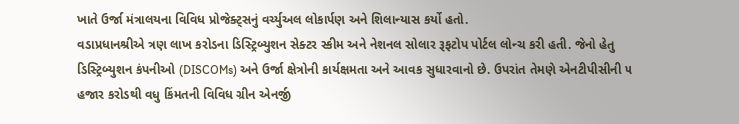ખાતે ઉર્જા મંત્રાલયના વિવિધ પ્રોજેક્ટ્સનું વર્ચ્યુઅલ લોકાર્પણ અને શિલાન્યાસ કર્યો હતો.
વડાપ્રધાનશ્રીએ ત્રણ લાખ કરોડના ડિસ્ટ્રિબ્યુશન સેક્ટર સ્કીમ અને નેશનલ સોલાર રૂફટોપ પોર્ટલ લોન્ચ કરી હતી. જેનો હેતુ ડિસ્ટ્રિબ્યુશન કંપનીઓ (DISCOMs) અને ઉર્જા ક્ષેત્રોની કાર્યક્ષમતા અને આવક સુધારવાનો છે. ઉપરાંત તેમણે એનટીપીસીની ૫ હજાર કરોડથી વધુ કિંમતની વિવિધ ગ્રીન એનર્જી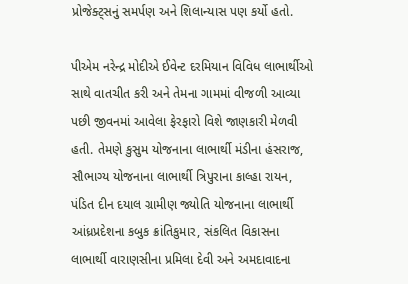પ્રોજેક્ટ્સનું સમર્પણ અને શિલાન્યાસ પણ કર્યો હતો.

પીએમ નરેન્દ્ર મોદીએ ઈવેન્ટ દરમિયાન વિવિધ લાભાર્થીઓ સાથે વાતચીત કરી અને તેમના ગામમાં વીજળી આવ્યા પછી જીવનમાં આવેલા ફેરફારો વિશે જાણકારી મેળવી હતી. તેમણે કુસુમ યોજનાના લાભાર્થી મંડીના હંસરાજ, સૌભાગ્ય યોજનાના લાભાર્થી ત્રિપુરાના કાલ્હા રાયન, પંડિત દીન દયાલ ગ્રામીણ જ્યોતિ યોજનાના લાભાર્થી આંધ્રપ્રદેશના કબુક ક્રાંતિકુમાર, સંકલિત વિકાસના લાભાર્થી વારાણસીના પ્રમિલા દેવી અને અમદાવાદના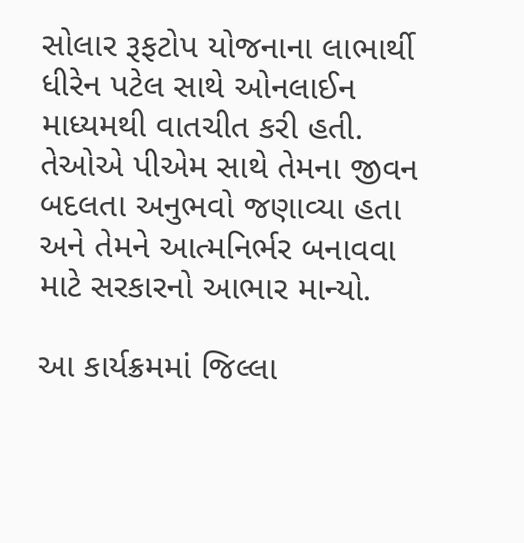સોલાર રૂફટોપ યોજનાના લાભાર્થી ધીરેન પટેલ સાથે ઓનલાઈન માધ્યમથી વાતચીત કરી હતી. તેઓએ પીએમ સાથે તેમના જીવન બદલતા અનુભવો જણાવ્યા હતા અને તેમને આત્મનિર્ભર બનાવવા માટે સરકારનો આભાર માન્યો.

આ કાર્યક્રમમાં જિલ્લા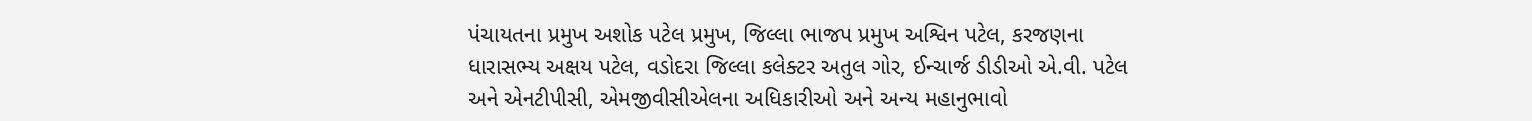પંચાયતના પ્રમુખ અશોક પટેલ પ્રમુખ, જિલ્લા ભાજપ પ્રમુખ અશ્વિન પટેલ, કરજણના ધારાસભ્ય અક્ષય પટેલ, વડોદરા જિલ્લા કલેક્ટર અતુલ ગોર, ઈન્ચાર્જ ડીડીઓ એ.વી. પટેલ અને એનટીપીસી, એમજીવીસીએલના અધિકારીઓ અને અન્ય મહાનુભાવો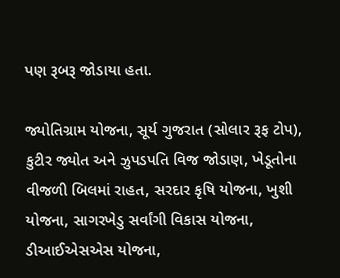પણ રૂબરૂ જોડાયા હતા.

જ્યોતિગ્રામ યોજના, સૂર્ય ગુજરાત (સોલાર રૂફ ટોપ), કુટીર જ્યોત અને ઝુપડપતિ વિજ જોડાણ, ખેડૂતોના વીજળી બિલમાં રાહત, સરદાર કૃષિ યોજના, ખુશી યોજના, સાગરખેડુ સર્વાંગી વિકાસ યોજના, ડીઆઈએસએસ યોજના,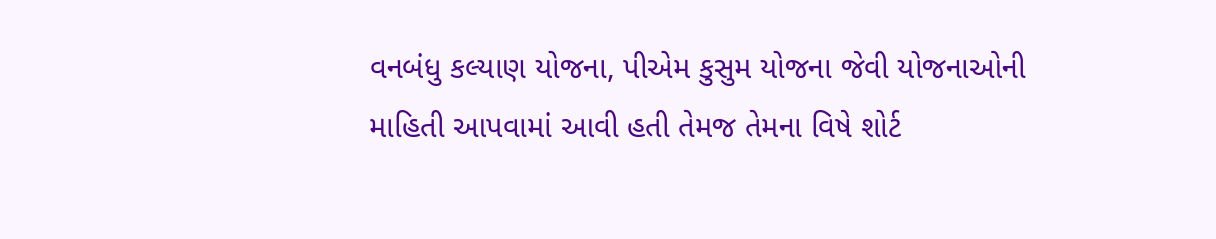વનબંધુ કલ્યાણ યોજના, પીએમ કુસુમ યોજના જેવી યોજનાઓની માહિતી આપવામાં આવી હતી તેમજ તેમના વિષે શોર્ટ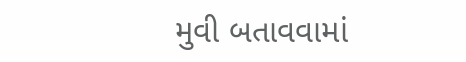મુવી બતાવવામાં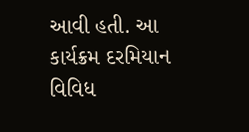આવી હતી. આ કાર્યક્રમ દરમિયાન વિવિધ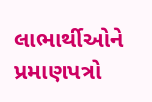લાભાર્થીઓને પ્રમાણપત્રો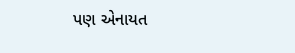પણ એનાયત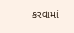કરવામાં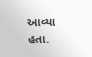આવ્યા હતા.